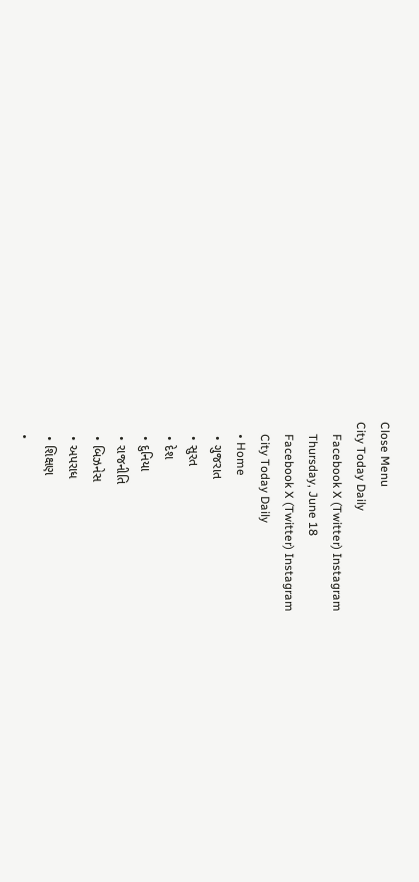Close Menu
City Today Daily
    Facebook X (Twitter) Instagram
    Thursday, June 18
    Facebook X (Twitter) Instagram
    City Today Daily
    • Home
    • ગુજરાત
    • સુરત
    • દેશ
    • દુનિયા
    • રાજનીતિ
    • બિઝનેસ
    • અપરાધ
    • શિક્ષણ
    •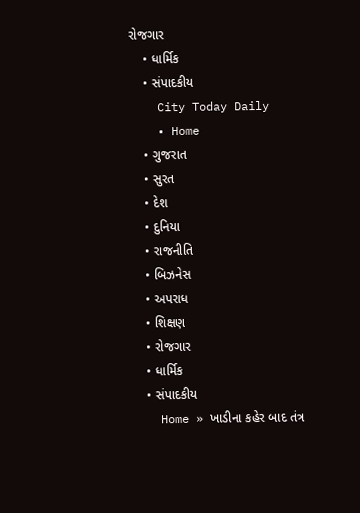રોજગાર
    • ધાર્મિક
    • સંપાદકીય
    City Today Daily
    • Home
    • ગુજરાત
    • સુરત
    • દેશ
    • દુનિયા
    • રાજનીતિ
    • બિઝનેસ
    • અપરાધ
    • શિક્ષણ
    • રોજગાર
    • ધાર્મિક
    • સંપાદકીય
    Home » ખાડીના કહેર બાદ તંત્ર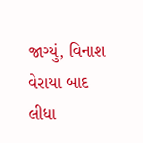જાગ્યું, વિનાશ વેરાયા બાદ લીધા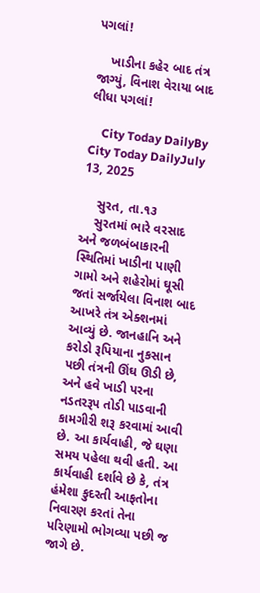પગલાં!

    ખાડીના કહેર બાદ તંત્ર જાગ્યું, વિનાશ વેરાયા બાદ લીધા પગલાં!

    City Today DailyBy City Today DailyJuly 13, 2025

    સુરત, તા.૧૩
    સુરતમાં ભારે વરસાદ અને જળબંબાકારની સ્થિતિમાં ખાડીના પાણી ગામો અને શહેરોમાં ઘૂસી જતાં સર્જાયેલા વિનાશ બાદ આખરે તંત્ર એક્શનમાં આવ્યું છે. જાનહાનિ અને કરોડો રૂપિયાના નુકસાન પછી તંત્રની ઊંઘ ઊડી છે, અને હવે ખાડી પરના નડતરરૂપ તોડી પાડવાની કામગીરી શરૂ કરવામાં આવી છે. આ કાર્યવાહી, જે ઘણા સમય પહેલા થવી હતી. આ કાર્યવાહી દર્શાવે છે કે, તંત્ર હંમેશા કુદરતી આફતોના નિવારણ કરતાં તેના પરિણામો ભોગવ્યા પછી જ જાગે છે.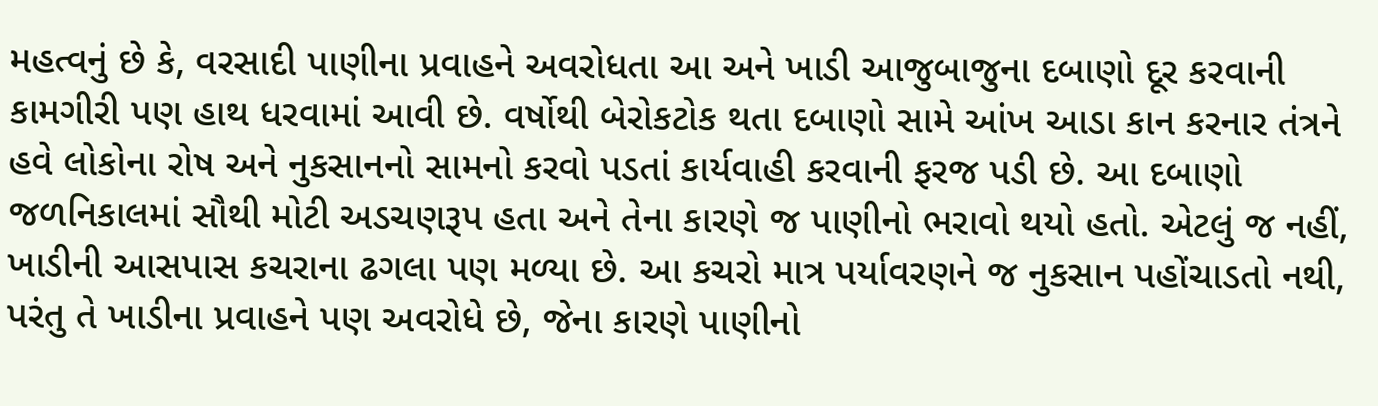મહત્વનું છે કે, વરસાદી પાણીના પ્રવાહને અવરોધતા આ અને ખાડી આજુબાજુના દબાણો દૂર કરવાની કામગીરી પણ હાથ ધરવામાં આવી છે. વર્ષોથી બેરોકટોક થતા દબાણો સામે આંખ આડા કાન કરનાર તંત્રને હવે લોકોના રોષ અને નુકસાનનો સામનો કરવો પડતાં કાર્યવાહી કરવાની ફરજ પડી છે. આ દબાણો જળનિકાલમાં સૌથી મોટી અડચણરૂપ હતા અને તેના કારણે જ પાણીનો ભરાવો થયો હતો. એટલું જ નહીં, ખાડીની આસપાસ કચરાના ઢગલા પણ મળ્યા છે. આ કચરો માત્ર પર્યાવરણને જ નુકસાન પહોંચાડતો નથી, પરંતુ તે ખાડીના પ્રવાહને પણ અવરોધે છે, જેના કારણે પાણીનો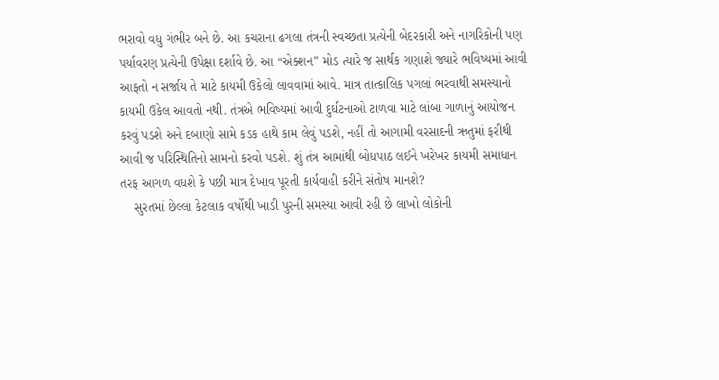ભરાવો વધુ ગંભીર બને છે. આ કચરાના ઢગલા તંત્રની સ્વચ્છતા પ્રત્યેની બેદરકારી અને નાગરિકોની પણ પર્યાવરણ પ્રત્યેની ઉપેક્ષા દર્શાવે છે. આ “એક્શન” મોડ ત્યારે જ સાર્થક ગણાશે જ્યારે ભવિષ્યમાં આવી આફતો ન સર્જાય તે માટે કાયમી ઉકેલો લાવવામાં આવે. માત્ર તાત્કાલિક પગલાં ભરવાથી સમસ્યાનો કાયમી ઉકેલ આવતો નથી. તંત્રએ ભવિષ્યમાં આવી દુર્ઘટનાઓ ટાળવા માટે લાંબા ગાળાનું આયોજન કરવું પડશે અને દબાણો સામે કડક હાથે કામ લેવું પડશે, નહીં તો આગામી વરસાદની ઋતુમાં ફરીથી આવી જ પરિસ્થિતિનો સામનો કરવો પડશે. શું તંત્ર આમાંથી બોધપાઠ લઈને ખરેખર કાયમી સમાધાન તરફ આગળ વધશે કે પછી માત્ર દેખાવ પૂરતી કાર્યવાહી કરીને સંતોષ માનશે?
    સુરતમાં છેલ્લા કેટલાક વર્ષોથી ખાડી પુરની સમસ્યા આવી રહી છે લાખો લોકોની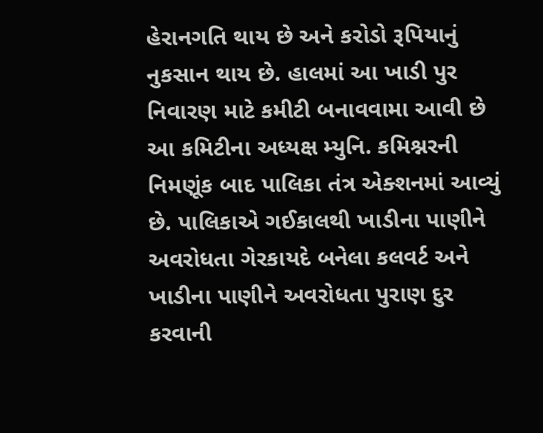હેરાનગતિ થાય છે અને કરોડો રૂપિયાનું નુકસાન થાય છે. હાલમાં આ ખાડી પુર નિવારણ માટે કમીટી બનાવવામા આવી છે આ કમિટીના અધ્યક્ષ મ્યુનિ. કમિશ્નરની નિમણૂંક બાદ પાલિકા તંત્ર એક્શનમાં આવ્યું છે. પાલિકાએ ગઈકાલથી ખાડીના પાણીને અવરોધતા ગેરકાયદે બનેલા કલવર્ટ અને ખાડીના પાણીને અવરોધતા પુરાણ દુર કરવાની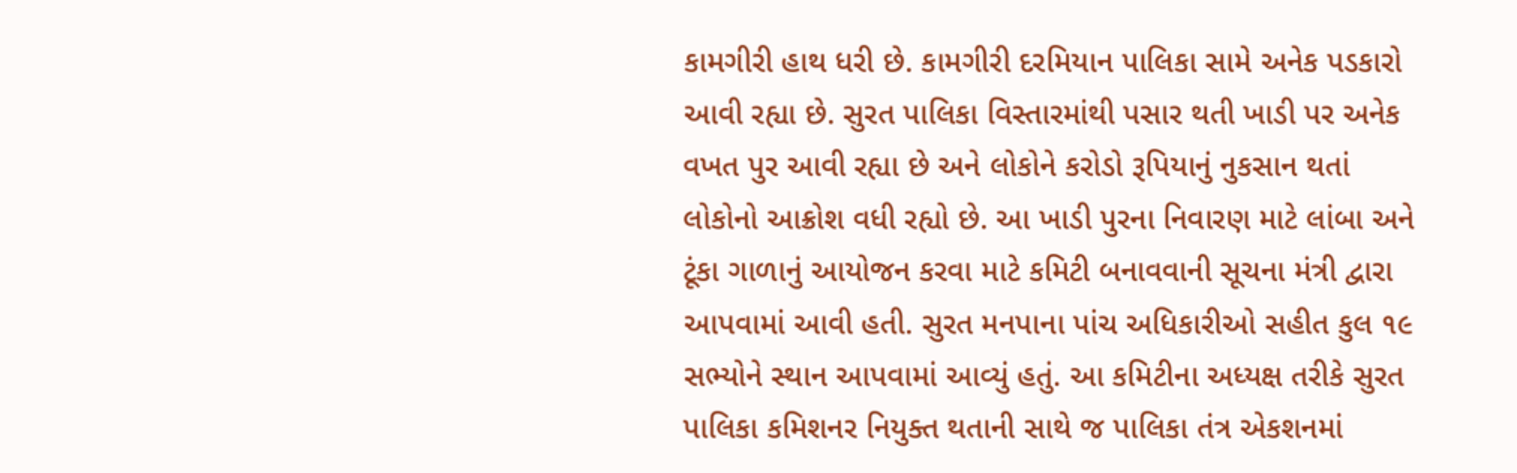કામગીરી હાથ ધરી છે. કામગીરી દરમિયાન પાલિકા સામે અનેક પડકારો આવી રહ્યા છે. સુરત પાલિકા વિસ્તારમાંથી પસાર થતી ખાડી પર અનેક વખત પુર આવી રહ્યા છે અને લોકોને કરોડો રૂપિયાનું નુકસાન થતાં લોકોનો આક્રોશ વધી રહ્યો છે. આ ખાડી પુરના નિવારણ માટે લાંબા અને ટૂંકા ગાળાનું આયોજન કરવા માટે કમિટી બનાવવાની સૂચના મંત્રી દ્વારા આપવામાં આવી હતી. સુરત મનપાના પાંચ અધિકારીઓ સહીત કુલ ૧૯ સભ્યોને સ્થાન આપવામાં આવ્યું હતું. આ કમિટીના અધ્યક્ષ તરીકે સુરત પાલિકા કમિશનર નિયુક્ત થતાની સાથે જ પાલિકા તંત્ર એકશનમાં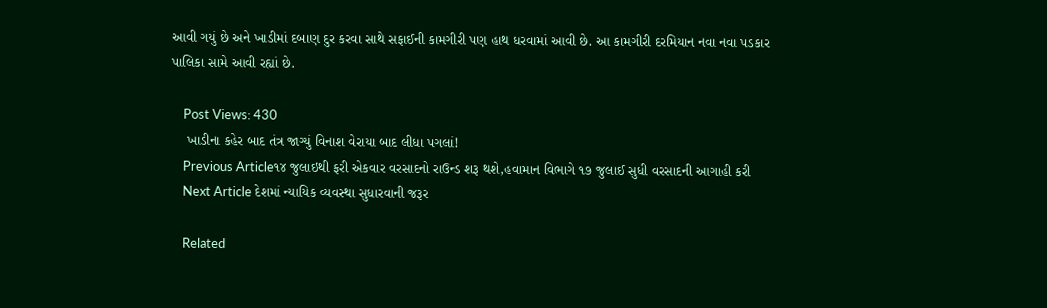આવી ગયું છે અને ખાડીમાં દબાણ દુર કરવા સાથે સફાઈની કામગીરી પણ હાથ ધરવામાં આવી છે. આ કામગીરી દરમિયાન નવા નવા પડકાર પાલિકા સામે આવી રહ્યાં છે.

    Post Views: 430
    ખાડીના કહેર બાદ તંત્ર જાગ્યું વિનાશ વેરાયા બાદ લીધા પગલાં!
    Previous Article૧૪ જુલાઇથી ફરી એકવાર વરસાદનો રાઉન્ડ શરૂ થશે,હવામાન વિભાગે ૧૭ જુલાઈ સુધી વરસાદની આગાહી કરી
    Next Article દેશમાં ન્યાયિક વ્યવસ્થા સુધારવાની જરૂર

    Related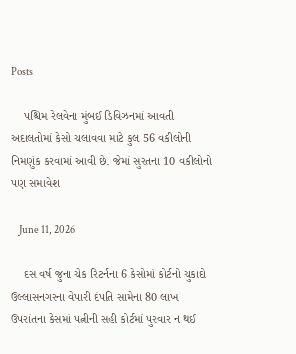Posts

    પશ્ચિમ રેલવેના મુંબઈ ડિવિઝનમાં આવતી અદાલતોમાં કેસો ચલાવવા માટે કુલ 56 વકીલોની નિમણુંક કરવામાં આવી છે. જેમાં સુરતના 10 વકીલોનો પણ સમાવેશ

    June 11, 2026

    દસ વર્ષ જુના ચેક રિટર્નના 6 કેસોમાં કોર્ટનો ચુકાદો ઉલ્લાસનગરના વેપારી દંપતિ સામેના 80 લાખ ઉપરાંતના કેસમાં પત્નીની સહી કોર્ટમાં પુરવાર ન થઈ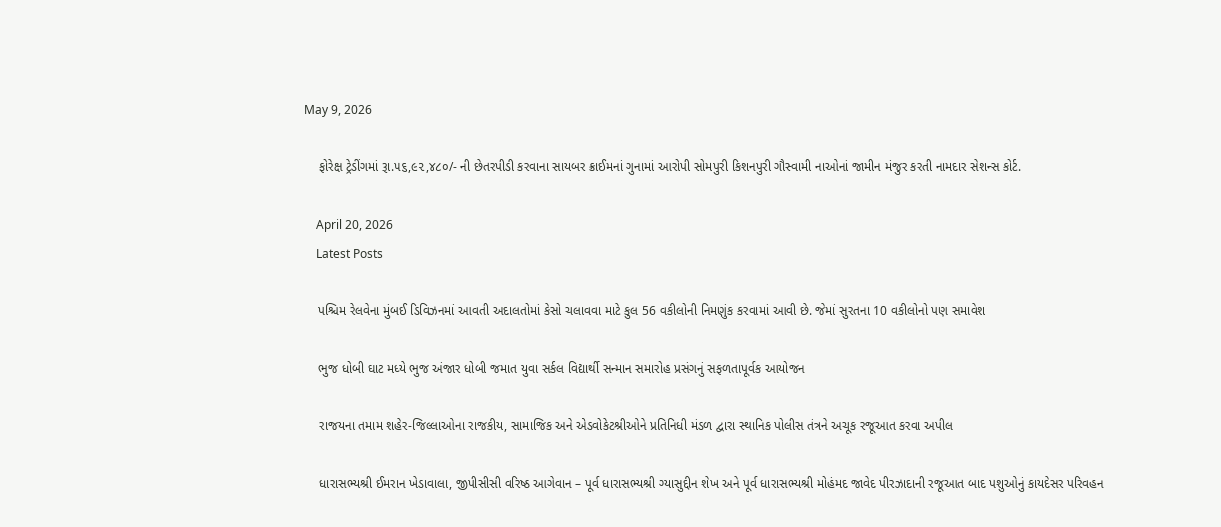May 9, 2026

    ફોરેક્ષ ટ્રેડીંગમાં રૂા.૫૬,૯૨,૪૮૦/- ની છેતરપીડી કરવાના સાયબર ક્રાઈમનાં ગુનામાં આરોપી સોમપુરી કિશનપુરી ગૌસ્વામી નાઓનાં જામીન મંજુર કરતી નામદાર સેશન્સ કોર્ટ.

    April 20, 2026
    Latest Posts

    પશ્ચિમ રેલવેના મુંબઈ ડિવિઝનમાં આવતી અદાલતોમાં કેસો ચલાવવા માટે કુલ 56 વકીલોની નિમણુંક કરવામાં આવી છે. જેમાં સુરતના 10 વકીલોનો પણ સમાવેશ

    ભુજ ધોબી ઘાટ મધ્યે ભુજ અંજાર ધોબી જમાત યુવા સર્કલ વિદ્યાર્થી સન્માન સમારોહ પ્રસંગનું સફળતાપૂર્વક આયોજન

    રાજયના તમામ શહેર-જિલ્લાઓના રાજકીય, સામાજિક અને એડવોકેટશ્રીઓને પ્રતિનિધી મંડળ દ્વારા સ્થાનિક પોલીસ તંત્રને અચૂક રજૂઆત કરવા અપીલ

    ધારાસભ્યશ્રી ઈમરાન ખેડાવાલા, જીપીસીસી વરિષ્ઠ આગેવાન – પૂર્વ ધારાસભ્યશ્રી ગ્યાસુદ્દીન શેખ અને પૂર્વ ધારાસભ્યશ્રી મોહંમદ જાવેદ પીરઝાદાની રજૂઆત બાદ પશુઓનું કાયદેસર પરિવહન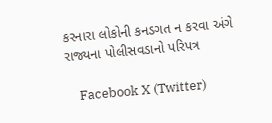કરનારા લોકોની કનડગત ન કરવા અંગે રાજ્યના પોલીસવડાનો પરિપત્ર

    Facebook X (Twitter)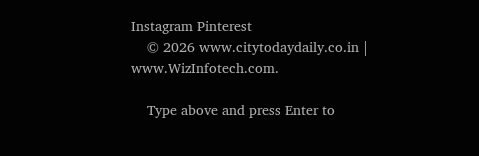Instagram Pinterest
    © 2026 www.citytodaydaily.co.in | www.WizInfotech.com.

    Type above and press Enter to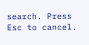search. Press Esc to cancel.